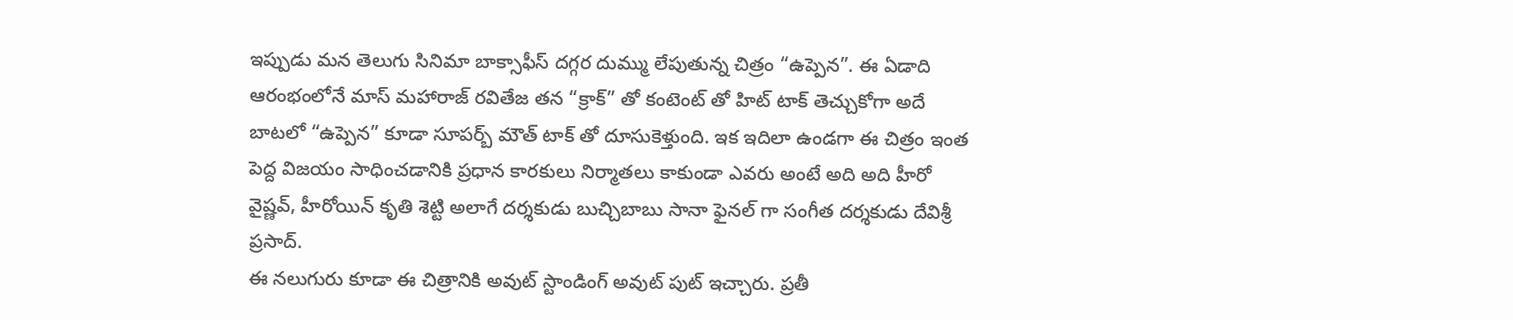ఇప్పుడు మన తెలుగు సినిమా బాక్సాఫీస్ దగ్గర దుమ్ము లేపుతున్న చిత్రం “ఉప్పెన”. ఈ ఏడాది ఆరంభంలోనే మాస్ మహారాజ్ రవితేజ తన “క్రాక్” తో కంటెంట్ తో హిట్ టాక్ తెచ్చుకోగా అదే బాటలో “ఉప్పెన” కూడా సూపర్బ్ మౌత్ టాక్ తో దూసుకెళ్తుంది. ఇక ఇదిలా ఉండగా ఈ చిత్రం ఇంత పెద్ద విజయం సాధించడానికి ప్రధాన కారకులు నిర్మాతలు కాకుండా ఎవరు అంటే అది అది హీరో వైష్ణవ్, హీరోయిన్ కృతి శెట్టి అలాగే దర్శకుడు బుచ్చిబాబు సానా ఫైనల్ గా సంగీత దర్శకుడు దేవిశ్రీ ప్రసాద్.
ఈ నలుగురు కూడా ఈ చిత్రానికి అవుట్ స్టాండింగ్ అవుట్ పుట్ ఇచ్చారు. ప్రతీ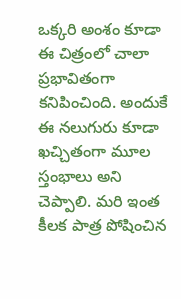ఒక్కరి అంశం కూడా ఈ చిత్రంలో చాలా ప్రభావితంగా కనిపించింది. అందుకే ఈ నలుగురు కూడా ఖచ్చితంగా మూల స్తంభాలు అని చెప్పాలి. మరి ఇంత కీలక పాత్ర పోషించిన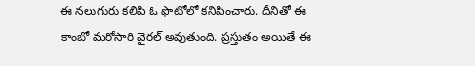ఈ నలుగురు కలిపి ఓ ఫొటోలో కనిపించారు. దీనితో ఈ కాంబో మరోసారి వైరల్ అవుతుంది. ప్రస్తుతం అయితే ఈ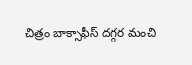చిత్రం బాక్సాఫీస్ దగ్గర మంచి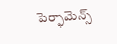పెర్ఫామెన్స్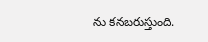ను కనబరుస్తుంది.